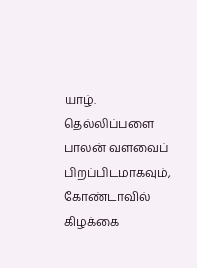யாழ். தெல்லிப்பளை பாலன் வளவைப் பிறப்பிடமாகவும், கோண்டாவில் கிழக்கை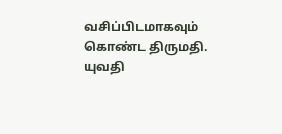வசிப்பிடமாகவும் கொண்ட திருமதி. யுவதி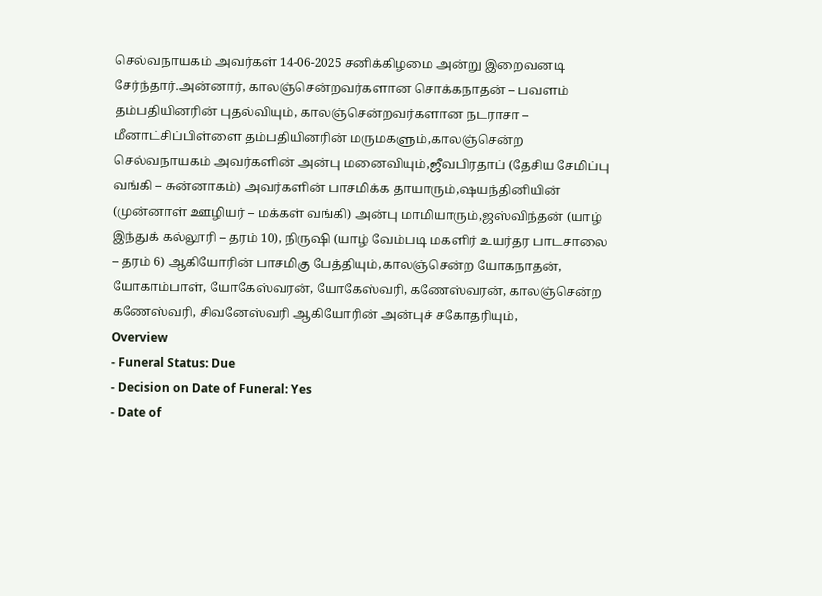செல்வநாயகம் அவர்கள் 14-06-2025 சனிக்கிழமை அன்று இறைவனடி சேர்ந்தார்.அன்னார், காலஞ்சென்றவர்களான சொக்கநாதன் – பவளம் தம்பதியினரின் புதல்வியும், காலஞ்சென்றவர்களான நடராசா – மீனாட்சிப்பிள்ளை தம்பதியினரின் மருமகளும்,காலஞ்சென்ற செல்வநாயகம் அவர்களின் அன்பு மனைவியும்,ஜீவபிரதாப் (தேசிய சேமிப்பு வங்கி – சுன்னாகம்) அவர்களின் பாசமிக்க தாயாரும்,ஷயந்தினியின் (முன்னாள் ஊழியர் – மக்கள் வங்கி) அன்பு மாமியாரும்,ஜஸ்விந்தன் (யாழ் இந்துக் கல்லூரி – தரம் 10), நிருஷி (யாழ் வேம்படி மகளிர் உயர்தர பாடசாலை – தரம் 6) ஆகியோரின் பாசமிகு பேத்தியும்,காலஞ்சென்ற யோகநாதன், யோகாம்பாள், யோகேஸ்வரன், யோகேஸ்வரி, கணேஸ்வரன், காலஞ்சென்ற கணேஸ்வரி, சிவனேஸ்வரி ஆகியோரின் அன்புச் சகோதரியும்,
Overview
- Funeral Status: Due
- Decision on Date of Funeral: Yes
- Date of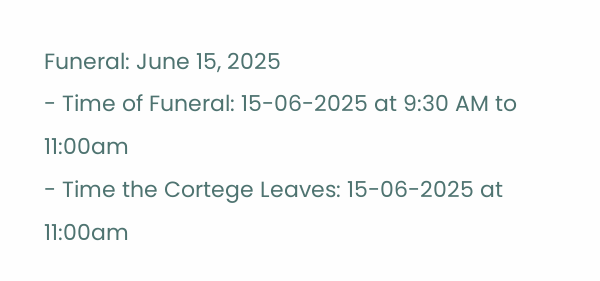Funeral: June 15, 2025
- Time of Funeral: 15-06-2025 at 9:30 AM to 11:00am
- Time the Cortege Leaves: 15-06-2025 at 11:00am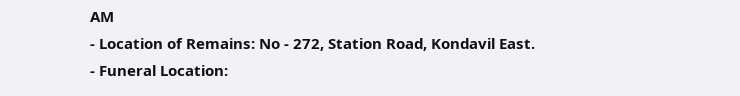AM
- Location of Remains: No - 272, Station Road, Kondavil East.
- Funeral Location: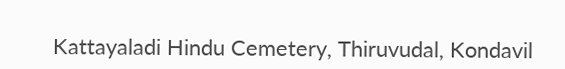Kattayaladi Hindu Cemetery, Thiruvudal, Kondavil